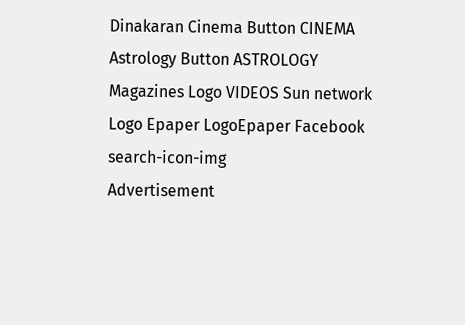Dinakaran Cinema Button CINEMA Astrology Button ASTROLOGY  Magazines Logo VIDEOS Sun network Logo Epaper LogoEpaper Facebook
search-icon-img
Advertisement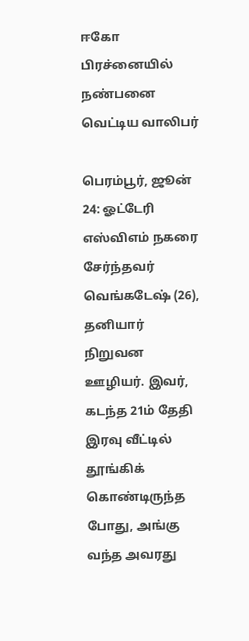ஈகோ பிரச்னையில் நண்பனை வெட்டிய வாலிபர்

பெரம்பூர், ஜூன் 24: ஓட்டேரி எஸ்விஎம் நகரை சேர்ந்தவர் வெங்கடேஷ் (26), தனியார் நிறுவன ஊழியர். இவர், கடந்த 21ம் தேதி இரவு வீட்டில் தூங்கிக் கொண்டிருந்த போது, அங்கு வந்த அவரது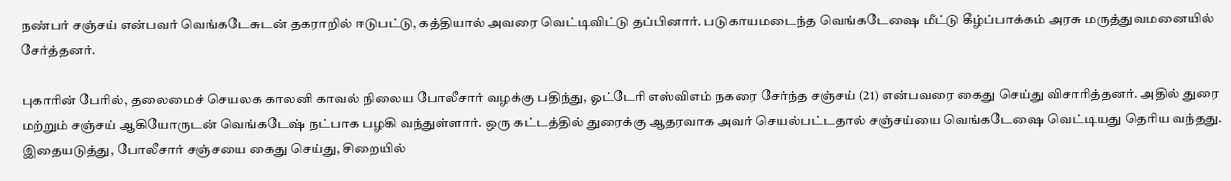நண்பர் சஞ்சய் என்பவர் வெங்கடேசுடன் தகராறில் ஈடுபட்டு, கத்தியால் அவரை வெட்டிவிட்டு தப்பினார். படுகாயமடைந்த வெங்கடேஷை மீட்டு கீழ்ப்பாக்கம் அரசு மருத்துவமனையில் சேர்த்தனர்.

புகாரின் பேரில், தலைமைச் செயலக காலனி காவல் நிலைய போலீசார் வழக்கு பதிந்து, ஓட்டேரி எஸ்விஎம் நகரை சேர்ந்த சஞ்சய் (21) என்பவரை கைது செய்து விசாரித்தனர். அதில் துரை மற்றும் சஞ்சய் ஆகியோருடன் வெங்கடேஷ் நட்பாக பழகி வந்துள்ளார். ஒரு கட்டத்தில் துரைக்கு ஆதரவாக அவர் செயல்பட்டதால் சஞ்சய்யை வெங்கடேஷை வெட்டியது தெரிய வந்தது. இதையடுத்து, போலீசார் சஞ்சயை கைது செய்து, சிறையில்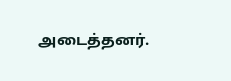அடைத்தனர்.